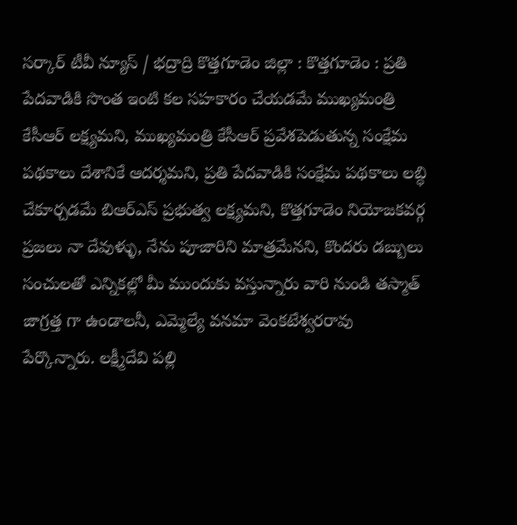సర్కార్ టీవీ న్యూస్ / భద్రాద్రి కొత్తగూడెం జిల్లా : కొత్తగూడెం : ప్రతి పేదవాడికి సొంత ఇంటి కల సహకారం చేయడమే ముఖ్యమంత్రి కేసీఆర్ లక్ష్యమని, ముఖ్యమంత్రి కేసీఆర్ ప్రవేశపెడుతున్న సంక్షేమ పథకాలు దేశానికే ఆదర్శమని, ప్రతి పేదవాడికి సంక్షేమ పథకాలు లబ్ధి చేకూర్చడమే బిఆర్ఎస్ ప్రభుత్వ లక్ష్యమని, కొత్తగూడెం నియోజకవర్గ ప్రజలు నా దేవుళ్ళు, నేను పూజారిని మాత్రమేనని, కొందరు డబ్బులు సంచులతో ఎన్నికల్లో మీ ముందుకు వస్తున్నారు వారి నుండి తస్మాత్ జాగ్రత్త గా ఉండాలనీ, ఎమ్మెల్యే వనమా వెంకటేశ్వరరావు పేర్కొన్నారు. లక్ష్మీదేవి పల్లి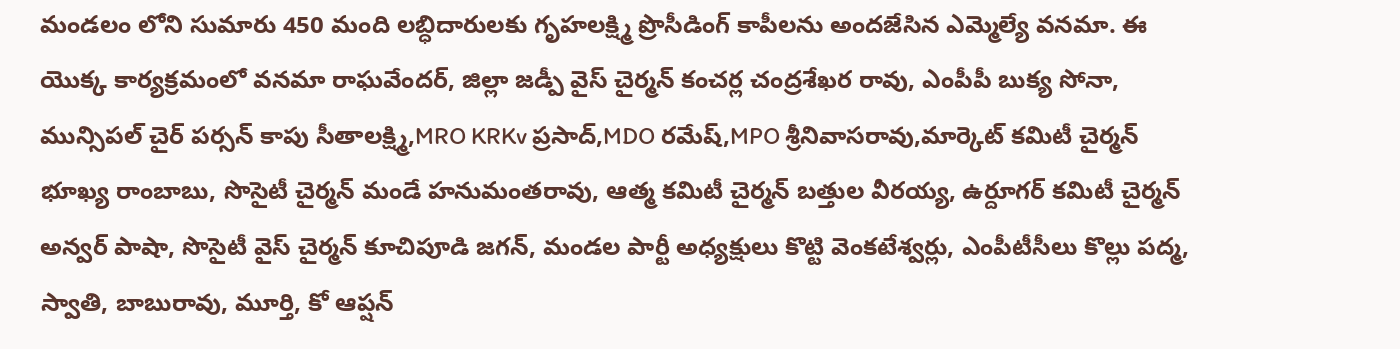మండలం లోని సుమారు 450 మంది లబ్ధిదారులకు గృహలక్ష్మి ప్రొసీడింగ్ కాపీలను అందజేసిన ఎమ్మెల్యే వనమా. ఈ యొక్క కార్యక్రమంలో వనమా రాఘవేందర్, జిల్లా జడ్పీ వైస్ చైర్మన్ కంచర్ల చంద్రశేఖర రావు, ఎంపీపీ బుక్య సోనా, మున్సిపల్ చైర్ పర్సన్ కాపు సీతాలక్ష్మి,MRO KRKv ప్రసాద్,MDO రమేష్,MPO శ్రీనివాసరావు,మార్కెట్ కమిటీ చైర్మన్ భూఖ్య రాంబాబు, సొసైటీ చైర్మన్ మండే హనుమంతరావు, ఆత్మ కమిటీ చైర్మన్ బత్తుల వీరయ్య, ఉర్దూగర్ కమిటీ చైర్మన్ అన్వర్ పాషా, సొసైటీ వైస్ చైర్మన్ కూచిపూడి జగన్, మండల పార్టీ అధ్యక్షులు కొట్టి వెంకటేశ్వర్లు, ఎంపీటీసీలు కొల్లు పద్మ, స్వాతి, బాబురావు, మూర్తి, కో ఆప్షన్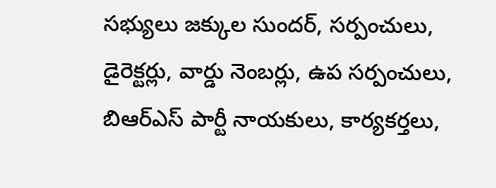సభ్యులు జక్కుల సుందర్, సర్పంచులు, డైరెక్టర్లు, వార్డు నెంబర్లు, ఉప సర్పంచులు, బిఆర్ఎస్ పార్టీ నాయకులు, కార్యకర్తలు,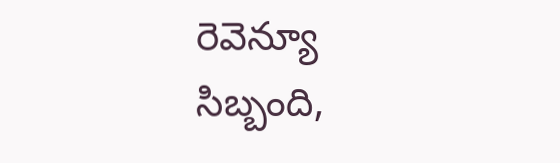రెవెన్యూ సిబ్బంది,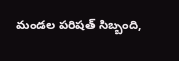మండల పరిషత్ సిబ్బంది,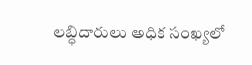లబ్ధిదారులు అధిక సంఖ్యలో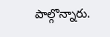పాల్గొన్నారు.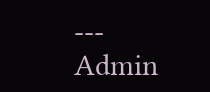---
Admin